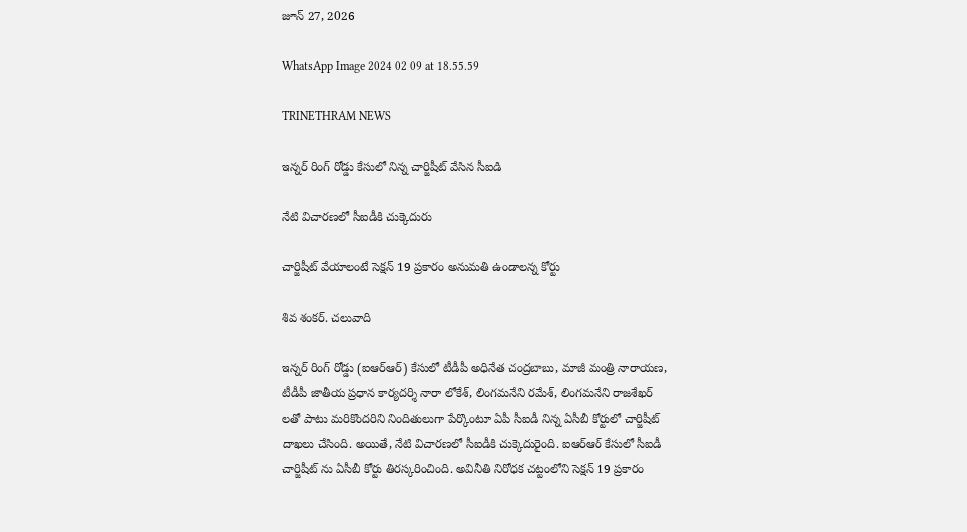జూన్ 27, 2026

WhatsApp Image 2024 02 09 at 18.55.59

TRINETHRAM NEWS

ఇన్నర్ రింగ్ రోడ్డు కేసులో నిన్న చార్జిషీట్ వేసిన సీఐడి

నేటి విచారణలో సీఐడీకి చుక్కెదురు

చార్జిషీట్ వేయాలంటే సెక్షన్ 19 ప్రకారం అనుమతి ఉండాలన్న కోర్టు

శివ శంకర్. చలువాది

ఇన్నర్ రింగ్ రోడ్డు (ఐఆర్ఆర్) కేసులో టీడీపీ అధినేత చంద్రబాబు, మాజీ మంత్రి నారాయణ, టీడీపీ జాతీయ ప్రధాన కార్యదర్శి నారా లోకేశ్, లింగమనేని రమేశ్, లింగమనేని రాజశేఖర్ లతో పాటు మరికొందరిని నిందితులుగా పేర్కొంటూ ఏపీ సీఐడీ నిన్న ఏసీబీ కోర్టులో చార్జిషీట్ దాఖలు చేసింది. అయితే, నేటి విచారణలో సీఐడీకి చుక్కెదురైంది. ఐఆర్ఆర్ కేసులో సీఐడీ చార్జిషీట్ ను ఏసీబీ కోర్టు తిరస్కరించింది. అవినీతి నిరోధక చట్టంలోని సెక్షన్ 19 ప్రకారం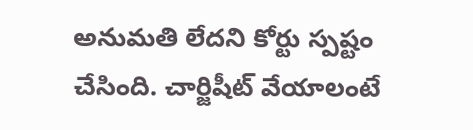అనుమతి లేదని కోర్టు స్పష్టం చేసింది. చార్జిషీట్ వేయాలంటే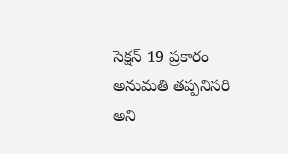సెక్షన్ 19 ప్రకారం అనుమతి తప్పనిసరి అని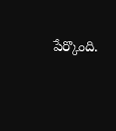పేర్కొంది.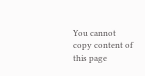You cannot copy content of this page